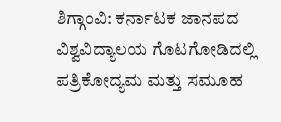ಶಿಗ್ಗಾಂವಿ: ಕರ್ನಾಟಕ ಜಾನಪದ ವಿಶ್ವವಿದ್ಯಾಲಯ ಗೊಟಗೋಡಿದಲ್ಲಿ ಪತ್ರಿಕೋದ್ಯಮ ಮತ್ತು ಸಮೂಹ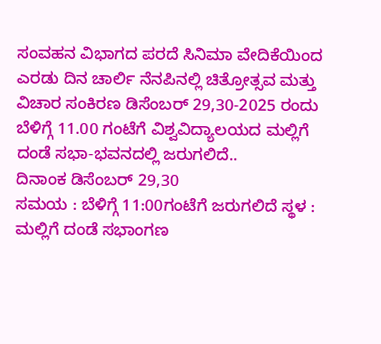ಸಂವಹನ ವಿಭಾಗದ ಪರದೆ ಸಿನಿಮಾ ವೇದಿಕೆಯಿಂದ ಎರಡು ದಿನ ಚಾರ್ಲಿ ನೆನಪಿನಲ್ಲಿ ಚಿತ್ರೋತ್ಸವ ಮತ್ತು ವಿಚಾರ ಸಂಕಿರಣ ಡಿಸೆಂಬರ್ 29,30-2025 ರಂದು ಬೆಳಿಗ್ಗೆ 11.00 ಗಂಟೆಗೆ ವಿಶ್ವವಿದ್ಯಾಲಯದ ಮಲ್ಲಿಗೆ ದಂಡೆ ಸಭಾ-ಭವನದಲ್ಲಿ ಜರುಗಲಿದೆ..
ದಿನಾಂಕ ಡಿಸೆಂಬರ್ 29,30
ಸಮಯ : ಬೆಳಿಗ್ಗೆ 11:00ಗಂಟೆಗೆ ಜರುಗಲಿದೆ ಸ್ಥಳ : ಮಲ್ಲಿಗೆ ದಂಡೆ ಸಭಾಂಗಣ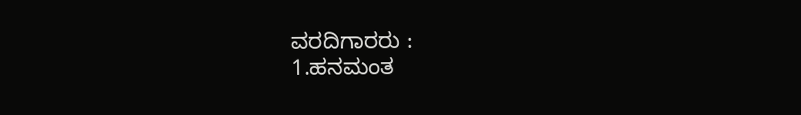ವರದಿಗಾರರು :
1.ಹನಮಂತ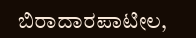ಬಿರಾದಾರಪಾಟೀಲ,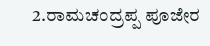2.ರಾಮಚಂದ್ರಪ್ಪ ಪೂಜೇರ